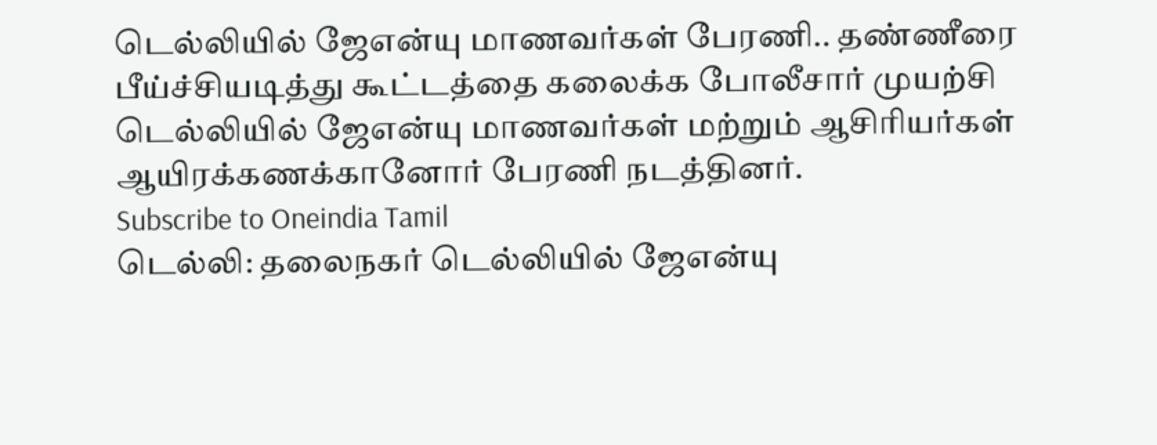டெல்லியில் ஜேஎன்யு மாணவர்கள் பேரணி.. தண்ணீரை பீய்ச்சியடித்து கூட்டத்தை கலைக்க போலீசார் முயற்சி
டெல்லியில் ஜேஎன்யு மாணவர்கள் மற்றும் ஆசிரியர்கள் ஆயிரக்கணக்கானோர் பேரணி நடத்தினர்.
Subscribe to Oneindia Tamil
டெல்லி: தலைநகர் டெல்லியில் ஜேஎன்யு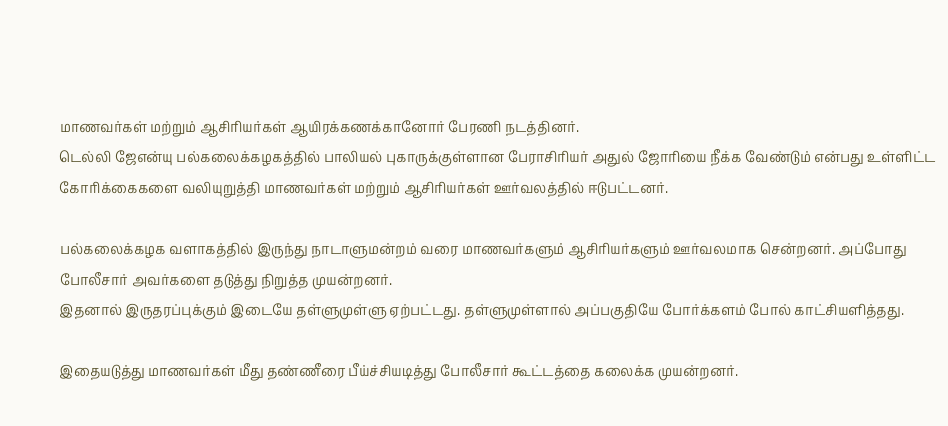மாணவர்கள் மற்றும் ஆசிரியர்கள் ஆயிரக்கணக்கானோர் பேரணி நடத்தினர்.
டெல்லி ஜேஎன்யு பல்கலைக்கழகத்தில் பாலியல் புகாருக்குள்ளான பேராசிரியர் அதுல் ஜோரியை நீக்க வேண்டும் என்பது உள்ளிட்ட கோரிக்கைகளை வலியுறுத்தி மாணவர்கள் மற்றும் ஆசிரியர்கள் ஊர்வலத்தில் ஈடுபட்டனர்.

பல்கலைக்கழக வளாகத்தில் இருந்து நாடாளுமன்றம் வரை மாணவர்களும் ஆசிரியர்களும் ஊர்வலமாக சென்றனர். அப்போது போலீசார் அவர்களை தடுத்து நிறுத்த முயன்றனர்.
இதனால் இருதரப்புக்கும் இடையே தள்ளுமுள்ளு ஏற்பட்டது. தள்ளுமுள்ளால் அப்பகுதியே போர்க்களம் போல் காட்சியளித்தது.

இதையடுத்து மாணவர்கள் மீது தண்ணீரை பீய்ச்சியடித்து போலீசார் கூட்டத்தை கலைக்க முயன்றனர்.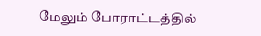மேலும் போராட்டத்தில்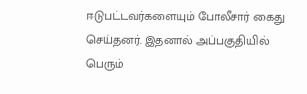ஈடுபட்டவர்களையும் போலீசார் கைது செய்தனர். இதனால் அப்பகுதியில் பெரும்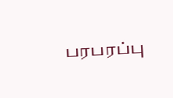பரபரப்பு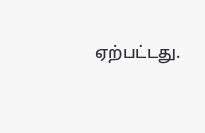ஏற்பட்டது.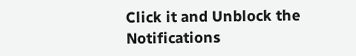Click it and Unblock the Notifications